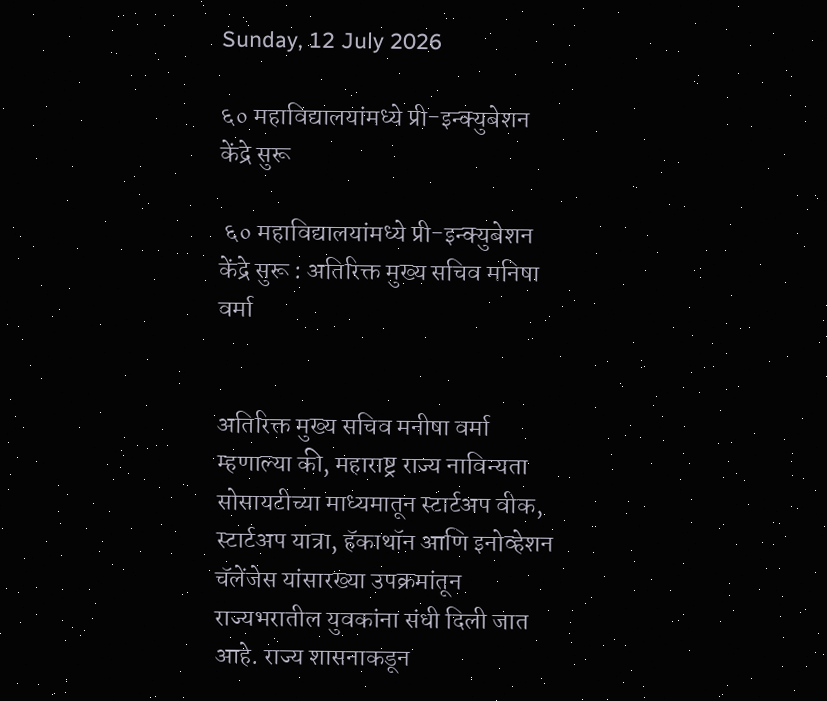Sunday, 12 July 2026

६० महाविद्यालयांमध्ये प्री-इन्क्युबेशन केंद्रे सुरू

 ६० महाविद्यालयांमध्ये प्री-इन्क्युबेशन केंद्रे सुरू : अतिरिक्त मुख्य सचिव मनिषा वर्मा


अतिरिक्त मुख्य सचिव मनीषा वर्मा म्हणाल्या की, महाराष्ट्र राज्य नाविन्यता सोसायटीच्या माध्यमातून स्टार्टअप वीक, स्टार्टअप यात्रा, हॅकाथॉन आणि इनोव्हेशन चॅलेंजेस यांसारख्या उपक्रमांतून राज्यभरातील युवकांना संधी दिली जात आहे. राज्य शासनाकडून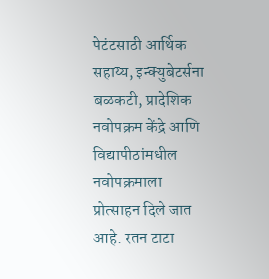पेटंटसाठी आर्थिक सहाय्य, इन्क्युबेटर्सना बळकटी, प्रादेशिक नवोपक्रम केंद्रे आणि विद्यापीठांमधील नवोपक्रमाला प्रोत्साहन दिले जात आहे. रतन टाटा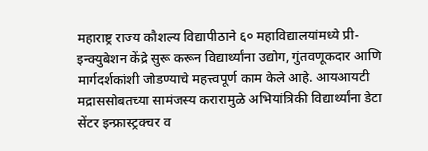महाराष्ट्र राज्य कौशल्य विद्यापीठाने ६० महाविद्यालयांमध्ये प्री-इन्क्युबेशन केंद्रे सुरू करून विद्यार्थ्यांना उद्योग, गुंतवणूकदार आणि मार्गदर्शकांशी जोडण्याचे महत्त्वपूर्ण काम केले आहे. आयआयटी मद्राससोबतच्या सामंजस्य करारामुळे अभियांत्रिकी विद्यार्थ्यांना डेटा सेंटर इन्फ्रास्ट्रक्चर व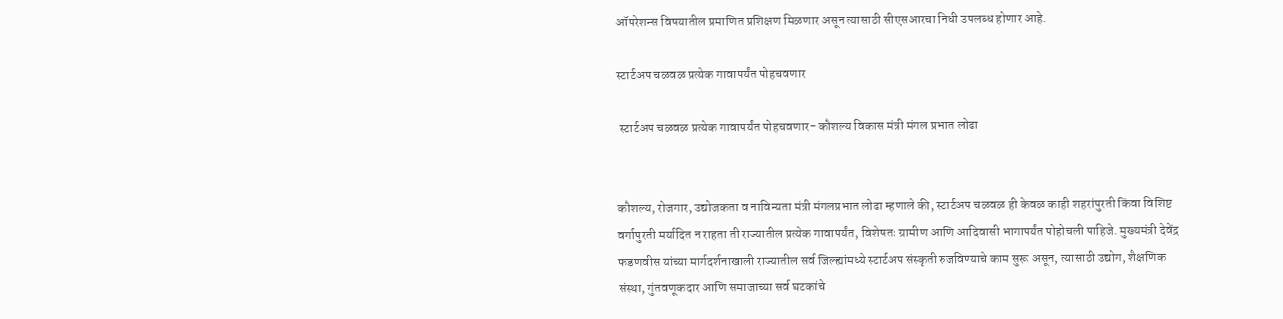ऑपरेशन्स विषयातील प्रमाणित प्रशिक्षण मिळणार असून त्यासाठी सीएसआरचा निधी उपलब्ध होणार आहे.

स्टार्टअप चळवळ प्रत्येक गावापर्यंत पोहचवणार

 स्टार्टअप चळवळ प्रत्येक गावापर्यंत पोहचवणार- कौशल्य विकास मंत्री मंगल प्रभात लोढा


कौशल्य, रोजगार, उद्योजकता व नाविन्यता मंत्री मंगलप्रभात लोढा म्हणाले की, स्टार्टअप चळवळ ही केवळ काही शहरांपुरती किंवा विशिष्ट वर्गापुरती मर्यादित न राहता ती राज्यातील प्रत्येक गावापर्यंत, विशेषतः ग्रामीण आणि आदिवासी भागापर्यंत पोहोचली पाहिजे. मुख्यमंत्री देवेंद्र फडणवीस यांच्या मार्गदर्शनाखाली राज्यातील सर्व जिल्ह्यांमध्ये स्टार्टअप संस्कृती रुजविण्याचे काम सुरू असून, त्यासाठी उद्योग, शैक्षणिक संस्था, गुंतवणूकदार आणि समाजाच्या सर्व घटकांचे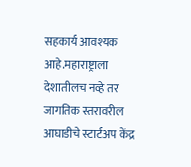सहकार्य आवश्यक आहे.महाराष्ट्राला देशातीलच नव्हे तर जागतिक स्तरावरील आघाडीचे स्टार्टअप केंद्र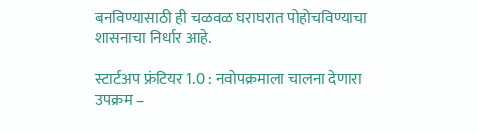बनविण्यासाठी ही चळवळ घराघरात पोहोचविण्याचा शासनाचा निर्धार आहे.

स्टार्टअप फ्रंटियर 1.0 : नवोपक्रमाला चालना देणारा उपक्रम –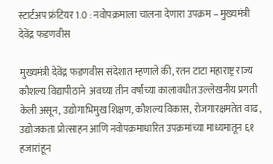स्टार्टअप फ्रंटियर 1.0 : नवोपक्रमाला चालना देणारा उपक्रम – मुख्यमंत्री देवेंद्र फडणवीस

मुख्यमंत्री देवेंद्र फडणवीस संदेशात म्हणाले की, रतन टाटा महाराष्ट्र राज्य कौशल्य विद्यापीठाने  अवघ्या तीन वर्षांच्या कालावधीत उल्लेखनीय प्रगती केली असून, उद्योगाभिमुख शिक्षण, कौशल्य विकास, रोजगारक्षमतेत वाढ, उद्योजकता प्रोत्साहन आणि नवोपक्रमाधारित उपक्रमांच्या माध्यमातून ६१ हजारांहून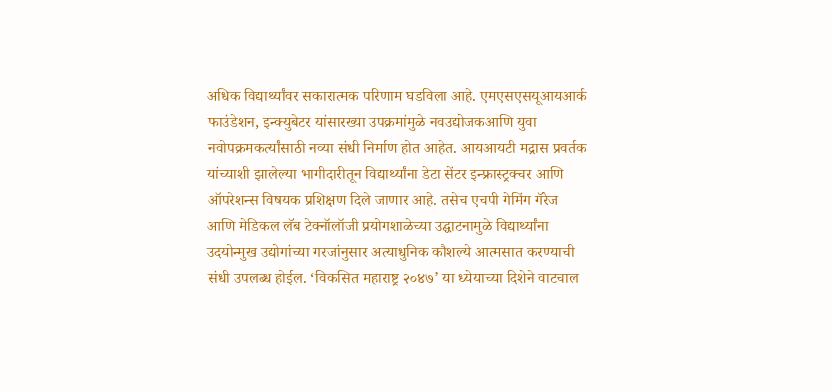अधिक विद्यार्थ्यांवर सकारात्मक परिणाम घडविला आहे. एमएसएसयूआयआर्क फाउंडेशन, इन्क्युबेटर यांसारख्या उपक्रमांमुळे नवउद्योजकआणि युवा नवोपक्रमकर्त्यांसाठी नव्या संधी निर्माण होत आहेत. आयआयटी मद्रास प्रवर्तक यांच्याशी झालेल्या भागीदारीतून विद्यार्थ्यांना डेटा सेंटर इन्फ्रास्ट्रक्चर आणि ऑपरेशन्स विषयक प्रशिक्षण दिले जाणार आहे. तसेच एचपी गेमिंग गॅरेज आणि मेडिकल लॅब टेक्नॉलॉजी प्रयोगशाळेच्या उद्घाटनामुळे विद्यार्थ्यांना उदयोन्मुख उद्योगांच्या गरजांनुसार अत्याधुनिक कौशल्ये आत्मसात करण्याची संधी उपलब्ध होईल. ‘विकसित महाराष्ट्र २०४७’ या ध्येयाच्या दिशेने वाटचाल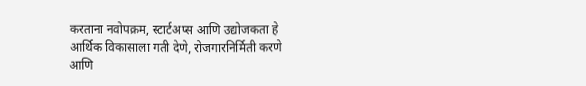करताना नवोपक्रम, स्टार्टअप्स आणि उद्योजकता हे आर्थिक विकासाला गती देणे, रोजगारनिर्मिती करणे आणि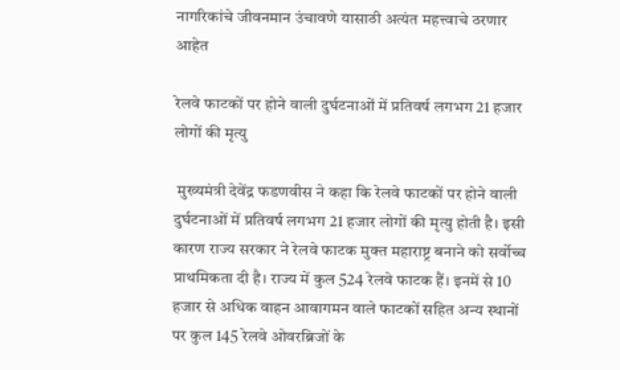नागरिकांचे जीवनमान उंचावणे यासाठी अत्यंत महत्त्वाचे ठरणार आहेत

रेलवे फाटकों पर होने वाली दुर्घटनाओं में प्रतिवर्ष लगभग 21 हजार लोगों की मृत्यु

 मुख्यमंत्री देवेंद्र फडणवीस ने कहा कि रेलवे फाटकों पर होने वाली दुर्घटनाओं में प्रतिवर्ष लगभग 21 हजार लोगों की मृत्यु होती है। इसी कारण राज्य सरकार ने रेलवे फाटक मुक्त महाराष्ट्र बनाने को सर्वोच्च प्राथमिकता दी है। राज्य में कुल 524 रेलवे फाटक हैं। इनमें से 10 हजार से अधिक वाहन आवागमन वाले फाटकों सहित अन्य स्थानों पर कुल 145 रेलवे ओवरब्रिजों के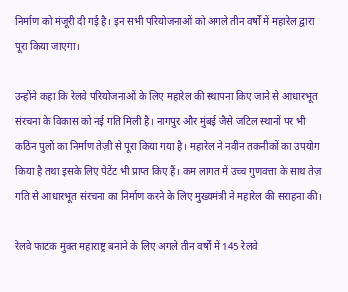निर्माण को मंजूरी दी गई है। इन सभी परियोजनाओं को अगले तीन वर्षों में महारेल द्वारा पूरा किया जाएगा।

उन्होंने कहा कि रेलवे परियोजनाओं के लिए महारेल की स्थापना किए जाने से आधारभूत संरचना के विकास को नई गति मिली है। नागपुर और मुंबई जैसे जटिल स्थानों पर भी कठिन पुलों का निर्माण तेज़ी से पूरा किया गया है। महारेल ने नवीन तकनीकों का उपयोग किया है तथा इसके लिए पेटेंट भी प्राप्त किए हैं। कम लागत में उच्च गुणवत्ता के साथ तेज़ गति से आधारभूत संरचना का निर्माण करने के लिए मुख्यमंत्री ने महारेल की सराहना की।

रेलवे फाटक मुक्त महाराष्ट्र बनाने के लिए अगले तीन वर्षों में 145 रेलवे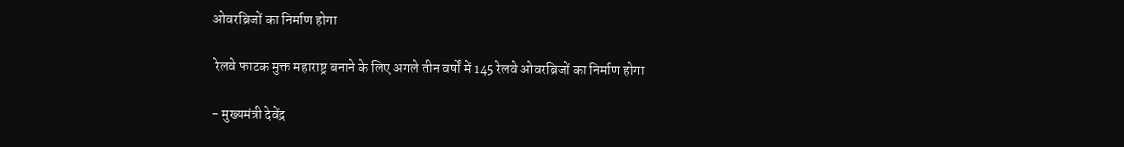ओवरब्रिजों का निर्माण होगा

 रेलवे फाटक मुक्त महाराष्ट्र बनाने के लिए अगले तीन वर्षों में 145 रेलवे ओवरब्रिजों का निर्माण होगा

- मुख्यमंत्री देवेंद्र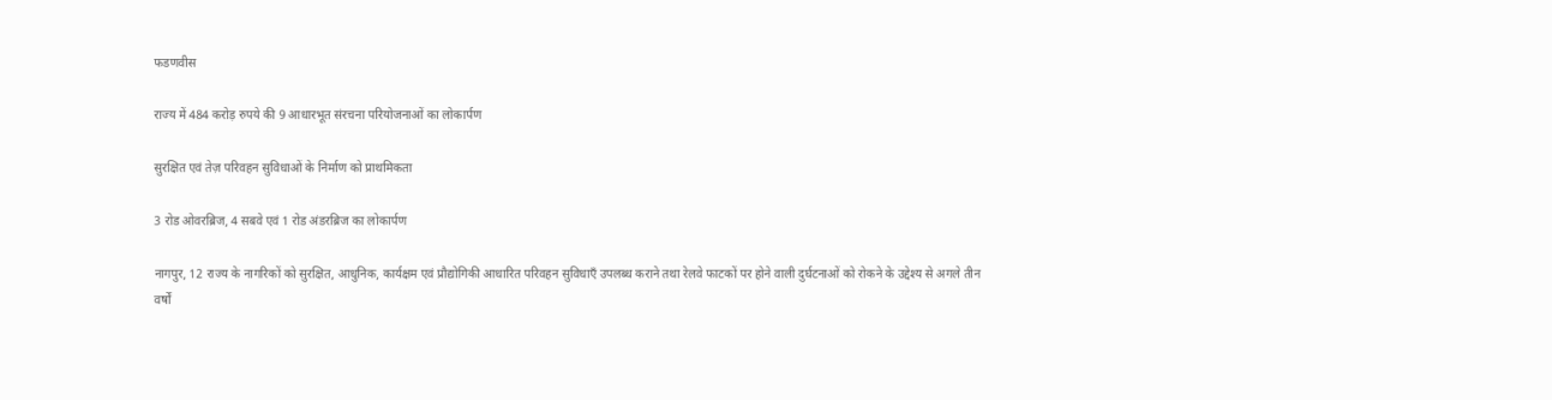फडणवीस

राज्य में 484 करोड़ रुपये की 9 आधारभूत संरचना परियोजनाओं का लोकार्पण

सुरक्षित एवं तेज़ परिवहन सुविधाओं के निर्माण को प्राथमिकता

3 रोड ओवरब्रिज, 4 सबवे एवं 1 रोड अंडरब्रिज का लोकार्पण

नागपुर, 12 राज्य के नागरिकों को सुरक्षित, आधुनिक, कार्यक्षम एवं प्रौद्योगिकी आधारित परिवहन सुविधाएँ उपलब्ध कराने तथा रेलवे फाटकों पर होने वाली दुर्घटनाओं को रोकने के उद्देश्य से अगले तीन वर्षों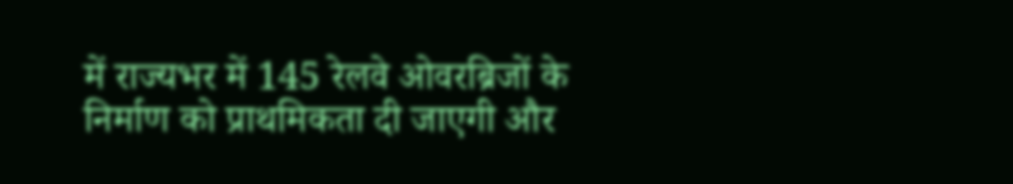में राज्यभर में 145 रेलवे ओवरब्रिजों के निर्माण को प्राथमिकता दी जाएगी और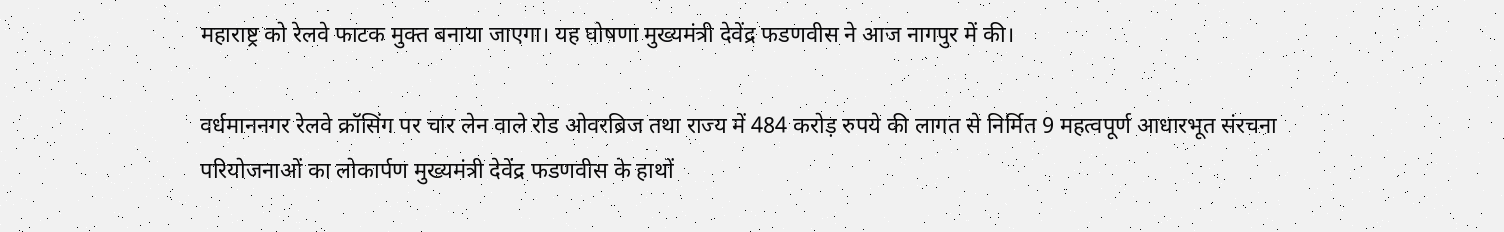महाराष्ट्र को रेलवे फाटक मुक्त बनाया जाएगा। यह घोषणा मुख्यमंत्री देवेंद्र फडणवीस ने आज नागपुर में की।

वर्धमाननगर रेलवे क्रॉसिंग पर चार लेन वाले रोड ओवरब्रिज तथा राज्य में 484 करोड़ रुपये की लागत से निर्मित 9 महत्वपूर्ण आधारभूत संरचना परियोजनाओं का लोकार्पण मुख्यमंत्री देवेंद्र फडणवीस के हाथों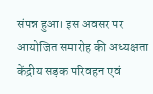संपन्न हुआ। इस अवसर पर आयोजित समारोह की अध्यक्षता केंद्रीय सड़क परिवहन एवं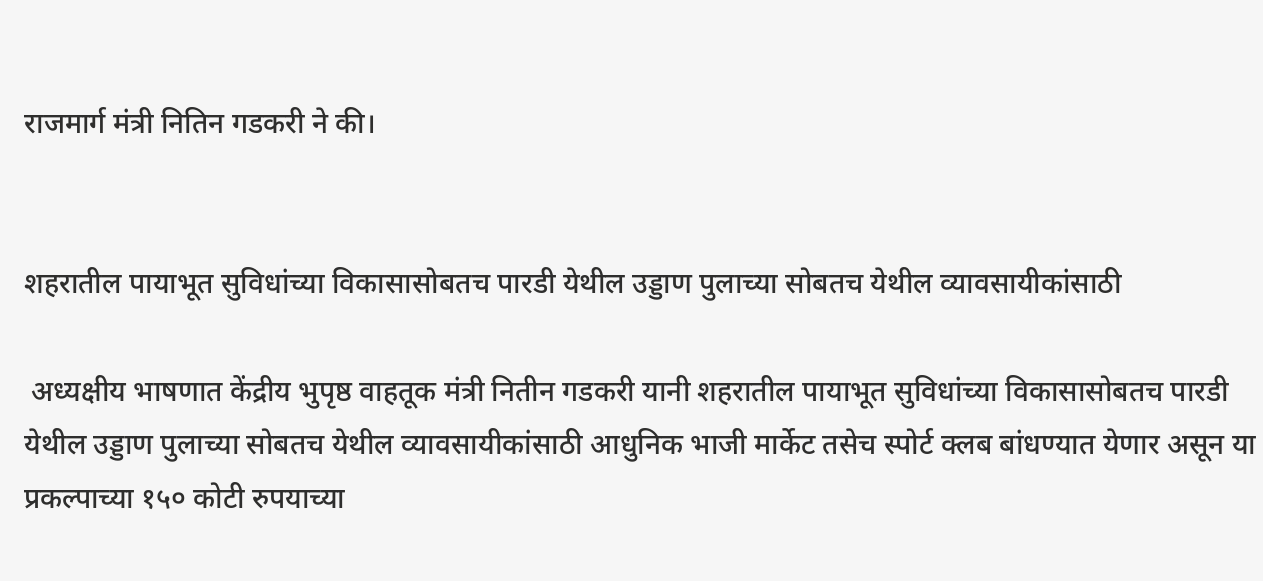राजमार्ग मंत्री नितिन गडकरी ने की।


शहरातील पायाभूत सुविधांच्या विकासासोबतच पारडी येथील उड्डाण पुलाच्या सोबतच येथील व्यावसायीकांसाठी

 अध्यक्षीय भाषणात केंद्रीय भुपृष्ठ वाहतूक मंत्री नितीन गडकरी यानी शहरातील पायाभूत सुविधांच्या विकासासोबतच पारडी येथील उड्डाण पुलाच्या सोबतच येथील व्यावसायीकांसाठी आधुनिक भाजी मार्केट तसेच स्पोर्ट क्लब बांधण्यात येणार असून या प्रकल्पाच्या १५० कोटी रुपयाच्या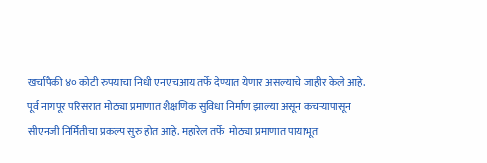खर्चापैकी ४० कोटी रुपयाचा निधी एनएचआय तर्फे देण्यात येणार असल्याचे जाहीर केले आहे. पूर्व नागपूर परिसरात मोठ्या प्रमाणात शैक्षणिक सुविधा निर्माण झाल्या असून कचऱ्‍यापासून सीएनजी निर्मितीचा प्रकल्प सुरु होत आहे. महारेल तर्फे  मोठ्या प्रमाणात पायाभूत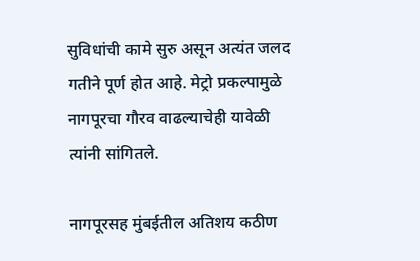सुविधांची कामे सुरु असून अत्यंत जलद गतीने पूर्ण होत आहे. मेट्रो प्रकल्पामुळे नागपूरचा गौरव वाढल्याचेही यावेळी त्यांनी सांगितले.

नागपूरसह मुंबईतील अतिशय कठीण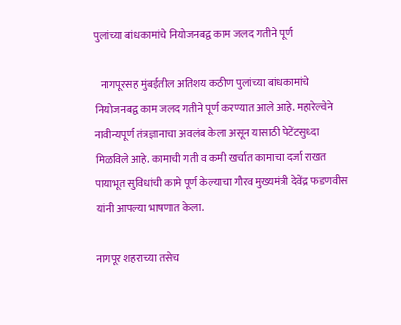पुलांच्या बांधकामांचे नियोजनबद्व काम जलद गतीने पूर्ण

   नागपूरसह मुंबईतील अतिशय कठीण पुलांच्या बांधकामांचे नियोजनबद्व काम जलद गतीने पूर्ण करण्यात आले आहे. महारेल्वेने नावीन्यपूर्ण तंत्रज्ञानाचा अवलंब केला असून यासाठी पेटेंटसुध्दा मिळविले आहे. कामाची गती व कमी खर्चात कामाचा दर्जा राखत पायाभूत सुविधांची कामे पूर्ण केल्याचा गौरव मुख्यमंत्री देवेंद्र फडणवीस यांनी आपल्या भाषणात केला.

नागपूर शहराच्या तसेच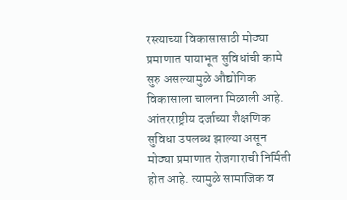रस्त्याच्या विकासासाठी मोठ्या प्रमाणात पायाभूत सुविधांची कामे सुरु असल्यामुळे औद्योगिक विकासाला चालना मिळाली आहे. आंतरराष्ट्रीय दर्जाच्या शैक्षणिक सुविधा उपलब्ध झाल्या असून मोठ्या प्रमाणात रोजगाराची निर्मिती होत आहे. त्यामुळे सामाजिक व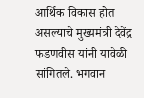आर्थिक विकास होत असल्याचे मुख्यमंत्री देवेंद्र फडणवीस यांनी यावेळी सांगितले. भगवान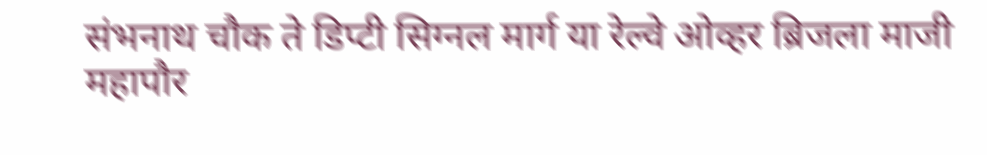संभनाथ चौक ते डिप्टी सिग्नल मार्ग या रेल्वे ओव्हर ब्रिजला माजी महापौर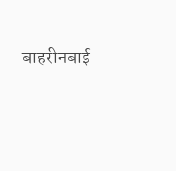बाहरीनबाई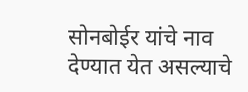सोनबोईर यांचे नाव देण्यात येत असल्याचे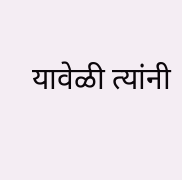यावेळी त्यांनी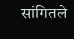सांगितले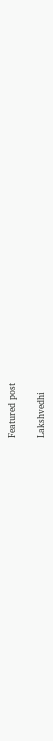Featured post

Lakshvedhi